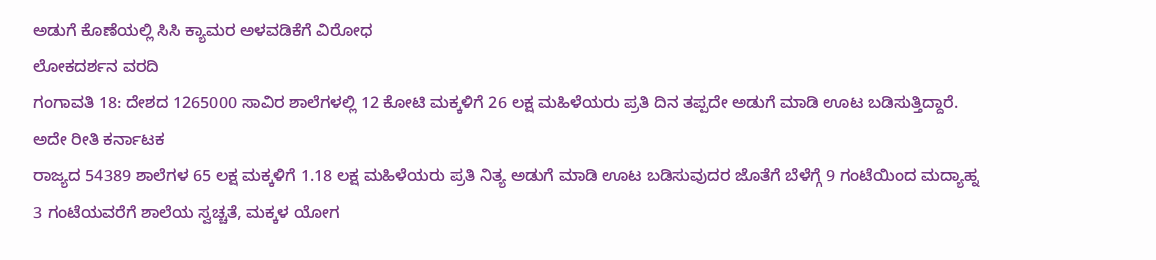ಅಡುಗೆ ಕೊಣೆಯಲ್ಲಿ ಸಿಸಿ ಕ್ಯಾಮರ ಅಳವಡಿಕೆಗೆ ವಿರೋಧ
ಲೋಕದರ್ಶನ ವರದಿ
ಗಂಗಾವತಿ 18: ದೇಶದ 1265000 ಸಾವಿರ ಶಾಲೆಗಳಲ್ಲಿ 12 ಕೋಟಿ ಮಕ್ಕಳಿಗೆ 26 ಲಕ್ಷ ಮಹಿಳೆಯರು ಪ್ರತಿ ದಿನ ತಪ್ಪದೇ ಅಡುಗೆ ಮಾಡಿ ಊಟ ಬಡಿಸುತ್ತಿದ್ದಾರೆ. ಅದೇ ರೀತಿ ಕರ್ನಾಟಕ
ರಾಜ್ಯದ 54389 ಶಾಲೆಗಳ 65 ಲಕ್ಷ ಮಕ್ಕಳಿಗೆ 1.18 ಲಕ್ಷ ಮಹಿಳೆಯರು ಪ್ರತಿ ನಿತ್ಯ ಅಡುಗೆ ಮಾಡಿ ಊಟ ಬಡಿಸುವುದರ ಜೊತೆಗೆ ಬೆಳೆಗ್ಗೆ 9 ಗಂಟೆಯಿಂದ ಮದ್ಯಾಹ್ನ 3 ಗಂಟೆಯವರೆಗೆ ಶಾಲೆಯ ಸ್ವಚ್ಚತೆ, ಮಕ್ಕಳ ಯೋಗ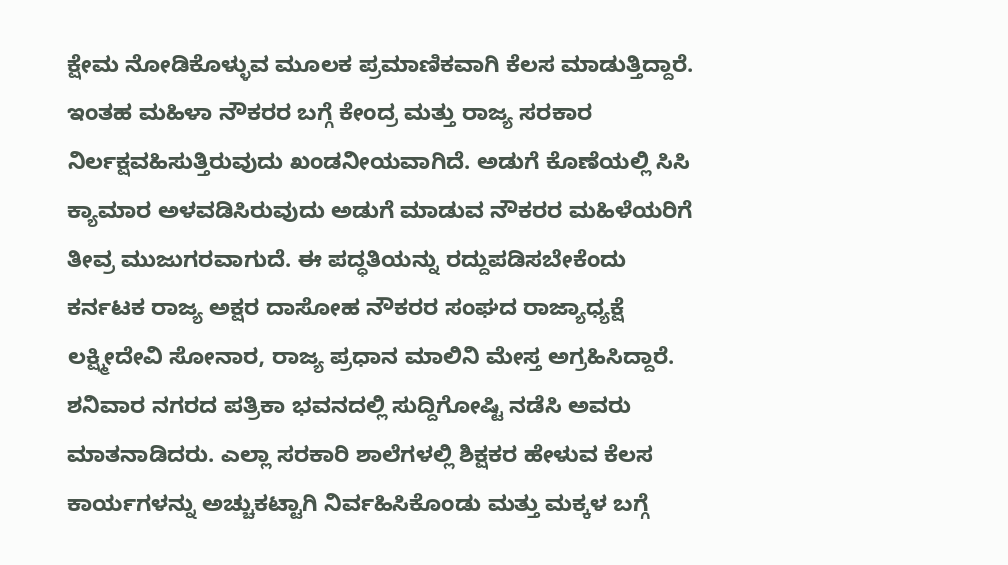ಕ್ಷೇಮ ನೋಡಿಕೊಳ್ಳುವ ಮೂಲಕ ಪ್ರಮಾಣಿಕವಾಗಿ ಕೆಲಸ ಮಾಡುತ್ತಿದ್ದಾರೆ. ಇಂತಹ ಮಹಿಳಾ ನೌಕರರ ಬಗ್ಗೆ ಕೇಂದ್ರ ಮತ್ತು ರಾಜ್ಯ ಸರಕಾರ ನಿರ್ಲಕ್ಷವಹಿಸುತ್ತಿರುವುದು ಖಂಡನೀಯವಾಗಿದೆ. ಅಡುಗೆ ಕೊಣೆಯಲ್ಲಿ ಸಿಸಿ ಕ್ಯಾಮಾರ ಅಳವಡಿಸಿರುವುದು ಅಡುಗೆ ಮಾಡುವ ನೌಕರರ ಮಹಿಳೆಯರಿಗೆ ತೀವ್ರ ಮುಜುಗರವಾಗುದೆ. ಈ ಪದ್ಧತಿಯನ್ನು ರದ್ದುಪಡಿಸಬೇಕೆಂದು ಕರ್ನಟಕ ರಾಜ್ಯ ಅಕ್ಷರ ದಾಸೋಹ ನೌಕರರ ಸಂಘದ ರಾಜ್ಯಾಧ್ಯಕ್ಷೆ ಲಕ್ಷ್ಮೀದೇವಿ ಸೋನಾರ, ರಾಜ್ಯ ಪ್ರಧಾನ ಮಾಲಿನಿ ಮೇಸ್ತ ಅಗ್ರಹಿಸಿದ್ದಾರೆ.
ಶನಿವಾರ ನಗರದ ಪತ್ರಿಕಾ ಭವನದಲ್ಲಿ ಸುದ್ದಿಗೋಷ್ಟಿ ನಡೆಸಿ ಅವರು ಮಾತನಾಡಿದರು. ಎಲ್ಲಾ ಸರಕಾರಿ ಶಾಲೆಗಳಲ್ಲಿ ಶಿಕ್ಷಕರ ಹೇಳುವ ಕೆಲಸ ಕಾರ್ಯಗಳನ್ನು ಅಚ್ಚುಕಟ್ಟಾಗಿ ನಿರ್ವಹಿಸಿಕೊಂಡು ಮತ್ತು ಮಕ್ಕಳ ಬಗ್ಗೆ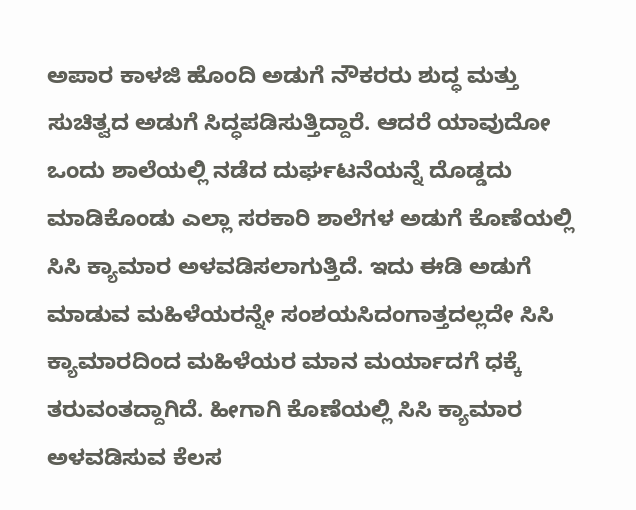ಅಪಾರ ಕಾಳಜಿ ಹೊಂದಿ ಅಡುಗೆ ನೌಕರರು ಶುದ್ಧ ಮತ್ತು ಸುಚಿತ್ವದ ಅಡುಗೆ ಸಿದ್ಧಪಡಿಸುತ್ತಿದ್ದಾರೆ. ಆದರೆ ಯಾವುದೋ ಒಂದು ಶಾಲೆಯಲ್ಲಿ ನಡೆದ ದುರ್ಘಟನೆಯನ್ನೆ ದೊಡ್ಡದು ಮಾಡಿಕೊಂಡು ಎಲ್ಲಾ ಸರಕಾರಿ ಶಾಲೆಗಳ ಅಡುಗೆ ಕೊಣೆಯಲ್ಲಿ ಸಿಸಿ ಕ್ಯಾಮಾರ ಅಳವಡಿಸಲಾಗುತ್ತಿದೆ. ಇದು ಈಡಿ ಅಡುಗೆ ಮಾಡುವ ಮಹಿಳೆಯರನ್ನೇ ಸಂಶಯಸಿದಂಗಾತ್ತದಲ್ಲದೇ ಸಿಸಿ ಕ್ಯಾಮಾರದಿಂದ ಮಹಿಳೆಯರ ಮಾನ ಮರ್ಯಾದಗೆ ಧಕ್ಕೆ ತರುವಂತದ್ದಾಗಿದೆ. ಹೀಗಾಗಿ ಕೊಣೆಯಲ್ಲಿ ಸಿಸಿ ಕ್ಯಾಮಾರ ಅಳವಡಿಸುವ ಕೆಲಸ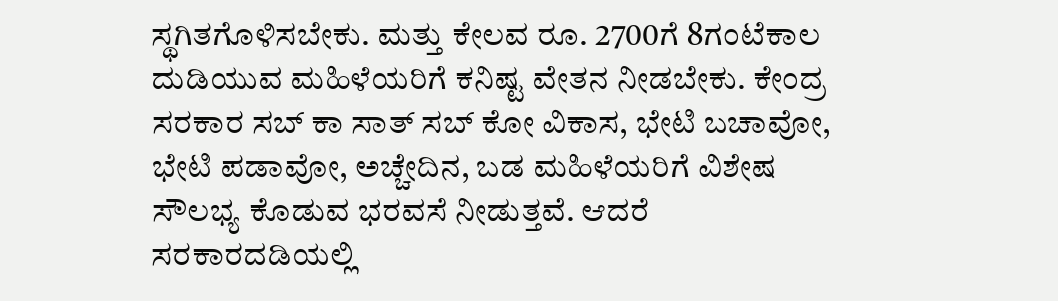ಸ್ಥಗಿತಗೊಳಿಸಬೇಕು. ಮತ್ತು ಕೇಲವ ರೂ. 2700ಗೆ 8ಗಂಟೆಕಾಲ ದುಡಿಯುವ ಮಹಿಳೆಯರಿಗೆ ಕನಿಷ್ಟ ವೇತನ ನೀಡಬೇಕು. ಕೇಂದ್ರ ಸರಕಾರ ಸಬ್ ಕಾ ಸಾತ್ ಸಬ್ ಕೋ ವಿಕಾಸ, ಭೇಟಿ ಬಚಾವೋ, ಭೇಟಿ ಪಡಾವೋ, ಅಚ್ಚೇದಿನ, ಬಡ ಮಹಿಳೆಯರಿಗೆ ವಿಶೇಷ ಸೌಲಭ್ಯ ಕೊಡುವ ಭರವಸೆ ನೀಡುತ್ತವೆ. ಆದರೆ ಸರಕಾರದಡಿಯಲ್ಲಿ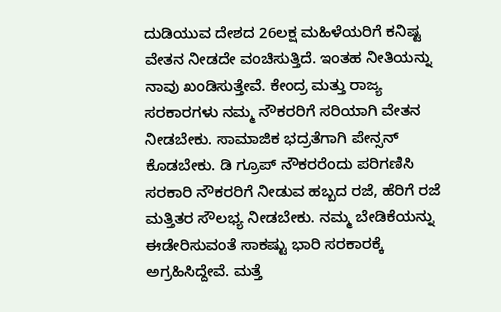ದುಡಿಯುವ ದೇಶದ 26ಲಕ್ಷ ಮಹಿಳೆಯರಿಗೆ ಕನಿಷ್ಟ ವೇತನ ನೀಡದೇ ವಂಚಿಸುತ್ತಿದೆ. ಇಂತಹ ನೀತಿಯನ್ನು ನಾವು ಖಂಡಿಸುತ್ತೇವೆ. ಕೇಂದ್ರ ಮತ್ತು ರಾಜ್ಯ ಸರಕಾರಗಳು ನಮ್ಮ ನೌಕರರಿಗೆ ಸರಿಯಾಗಿ ವೇತನ ನೀಡಬೇಕು. ಸಾಮಾಜಿಕ ಭದ್ರತೆಗಾಗಿ ಪೇನ್ಸನ್ ಕೊಡಬೇಕು. ಡಿ ಗ್ರೂಪ್ ನೌಕರರೆಂದು ಪರಿಗಣಿಸಿ ಸರಕಾರಿ ನೌಕರರಿಗೆ ನೀಡುವ ಹಬ್ಬದ ರಜೆ, ಹೆರಿಗೆ ರಜೆ ಮತ್ತಿತರ ಸೌಲಭ್ಯ ನೀಡಬೇಕು. ನಮ್ಮ ಬೇಡಿಕೆಯನ್ನು ಈಡೇರಿಸುವಂತೆ ಸಾಕಷ್ಟು ಭಾರಿ ಸರಕಾರಕ್ಕೆ ಅಗ್ರಹಿಸಿದ್ದೇವೆ. ಮತ್ತೆ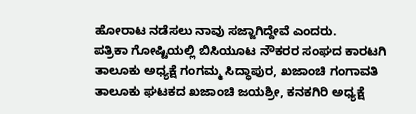ಹೋರಾಟ ನಡೆಸಲು ನಾವು ಸಜ್ಜಾಗಿದ್ದೇವೆ ಎಂದರು.
ಪತ್ರಿಕಾ ಗೋಷ್ಟಿಯಲ್ಲಿ ಬಿಸಿಯೂಟ ನೌಕರರ ಸಂಘದ ಕಾರಟಗಿ ತಾಲೂಕು ಅಧ್ಯಕ್ಷೆ ಗಂಗಮ್ಮ ಸಿದ್ಧಾಪುರ, ಖಜಾಂಚಿ ಗಂಗಾವತಿ ತಾಲೂಕು ಘಟಕದ ಖಜಾಂಚಿ ಜಯಶ್ರೀ, ಕನಕಗಿರಿ ಅಧ್ಯಕ್ಷೆ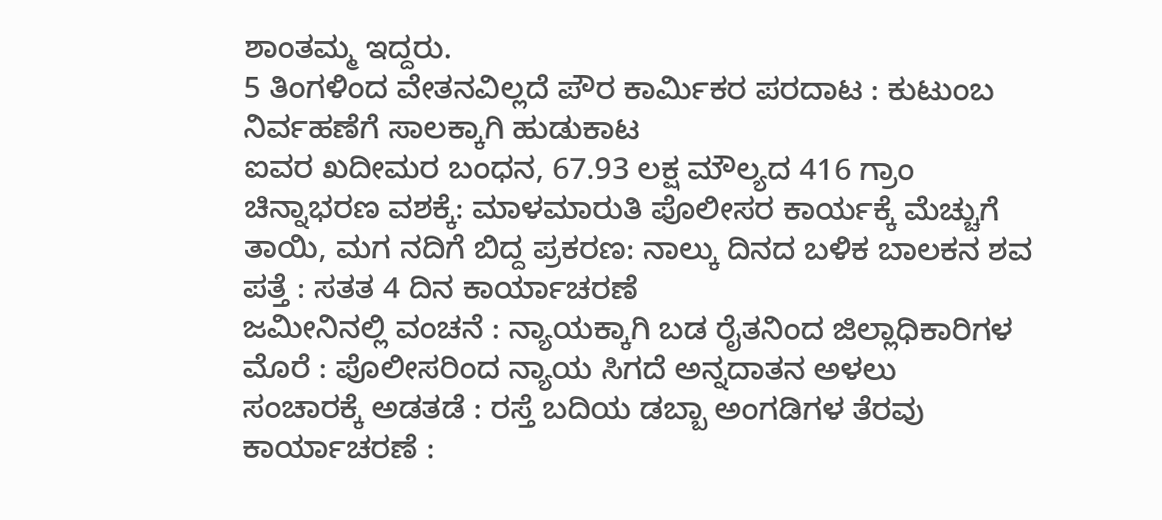ಶಾಂತಮ್ಮ ಇದ್ದರು.
5 ತಿಂಗಳಿಂದ ವೇತನವಿಲ್ಲದೆ ಪೌರ ಕಾರ್ಮಿಕರ ಪರದಾಟ : ಕುಟುಂಬ ನಿರ್ವಹಣೆಗೆ ಸಾಲಕ್ಕಾಗಿ ಹುಡುಕಾಟ
ಐವರ ಖದೀಮರ ಬಂಧನ, 67.93 ಲಕ್ಷ ಮೌಲ್ಯದ 416 ಗ್ರಾಂ ಚಿನ್ನಾಭರಣ ವಶಕ್ಕೆ: ಮಾಳಮಾರುತಿ ಪೊಲೀಸರ ಕಾರ್ಯಕ್ಕೆ ಮೆಚ್ಚುಗೆ
ತಾಯಿ, ಮಗ ನದಿಗೆ ಬಿದ್ದ ಪ್ರಕರಣ: ನಾಲ್ಕು ದಿನದ ಬಳಿಕ ಬಾಲಕನ ಶವ ಪತ್ತೆ : ಸತತ 4 ದಿನ ಕಾರ್ಯಾಚರಣೆ
ಜಮೀನಿನಲ್ಲಿ ವಂಚನೆ : ನ್ಯಾಯಕ್ಕಾಗಿ ಬಡ ರೈತನಿಂದ ಜಿಲ್ಲಾಧಿಕಾರಿಗಳ ಮೊರೆ : ಪೊಲೀಸರಿಂದ ನ್ಯಾಯ ಸಿಗದೆ ಅನ್ನದಾತನ ಅಳಲು
ಸಂಚಾರಕ್ಕೆ ಅಡತಡೆ : ರಸ್ತೆ ಬದಿಯ ಡಬ್ಬಾ ಅಂಗಡಿಗಳ ತೆರವು ಕಾರ್ಯಾಚರಣೆ :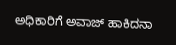ಅಧಿಕಾರಿಗೆ ಅವಾಜ್ ಹಾಕಿದನಾ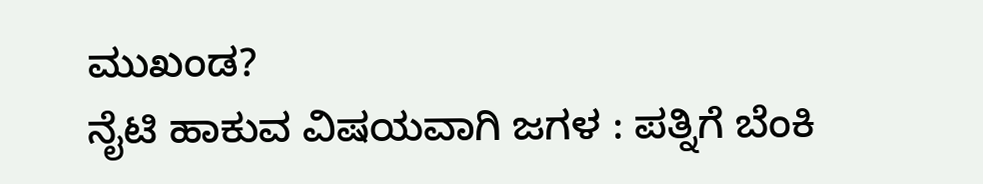ಮುಖಂಡ?
ನೈಟಿ ಹಾಕುವ ವಿಷಯವಾಗಿ ಜಗಳ : ಪತ್ನಿಗೆ ಬೆಂಕಿ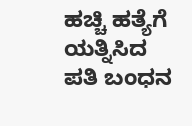ಹಚ್ಚಿ ಹತ್ಯೆಗೆ ಯತ್ನಿಸಿದ ಪತಿ ಬಂಧನ